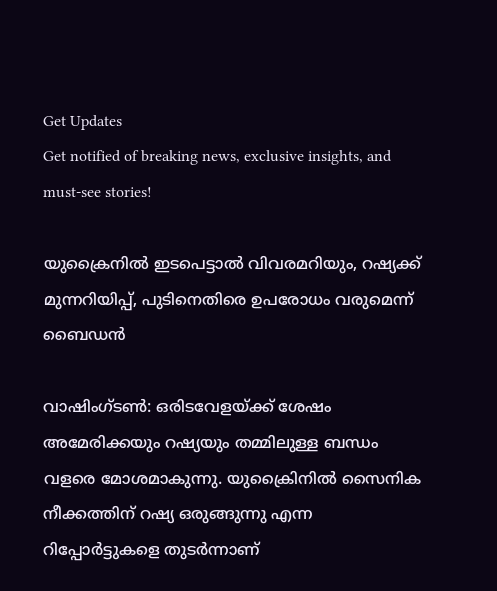Get Updates
Get notified of breaking news, exclusive insights, and must-see stories!

യുക്രൈനില്‍ ഇടപെട്ടാല്‍ വിവരമറിയും, റഷ്യക്ക് മുന്നറിയിപ്പ്, പുടിനെതിരെ ഉപരോധം വരുമെന്ന് ബൈഡന്‍

വാഷിംഗ്ടണ്‍: ഒരിടവേളയ്ക്ക് ശേഷം അമേരിക്കയും റഷ്യയും തമ്മിലുള്ള ബന്ധം വളരെ മോശമാകുന്നു. യുക്രൈിനില്‍ സൈനിക നീക്കത്തിന് റഷ്യ ഒരുങ്ങുന്നു എന്ന റിപ്പോര്‍ട്ടുകളെ തുടര്‍ന്നാണ്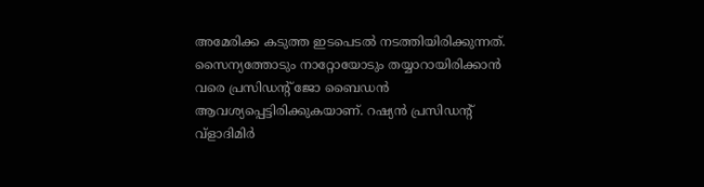അമേരിക്ക കടുത്ത ഇടപെടല്‍ നടത്തിയിരിക്കുന്നത്. സൈന്യത്തോടും നാറ്റോയോടും തയ്യാറായിരിക്കാന്‍ വരെ പ്രസിഡന്റ് ജോ ബൈഡന്‍ ആവശ്യപ്പെട്ടിരിക്കുകയാണ്. റഷ്യന്‍ പ്രസിഡന്റ് വ്‌ളാദിമിര്‍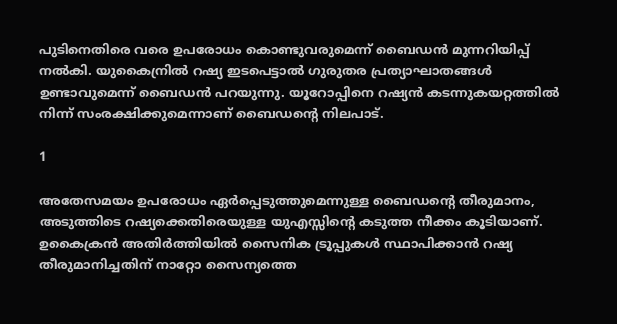പുടിനെതിരെ വരെ ഉപരോധം കൊണ്ടുവരുമെന്ന് ബൈഡന്‍ മുന്നറിയിപ്പ് നല്‍കി. യുകൈന്രില്‍ റഷ്യ ഇടപെട്ടാല്‍ ഗുരുതര പ്രത്യാഘാതങ്ങള്‍ ഉണ്ടാവുമെന്ന് ബൈഡന്‍ പറയുന്നു. യൂറോപ്പിനെ റഷ്യന്‍ കടന്നുകയറ്റത്തില്‍ നിന്ന് സംരക്ഷിക്കുമെന്നാണ് ബൈഡന്റെ നിലപാട്.

1

അതേസമയം ഉപരോധം ഏര്‍പ്പെടുത്തുമെന്നുള്ള ബൈഡന്റെ തീരുമാനം, അടുത്തിടെ റഷ്യക്കെതിരെയുള്ള യുഎസ്സിന്റെ കടുത്ത നീക്കം കൂടിയാണ്. ഉകൈക്രന്‍ അതിര്‍ത്തിയില്‍ സൈനിക ട്രൂപ്പുകള്‍ സ്ഥാപിക്കാന്‍ റഷ്യ തീരുമാനിച്ചതിന് നാറ്റോ സൈന്യത്തെ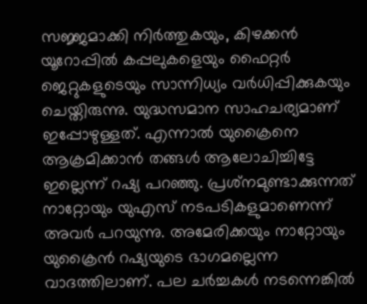സജ്ജമാക്കി നിര്‍ത്തുകയും, കിഴക്കന്‍ യൂറോപ്പില്‍ കപ്പലുകളെയും ഫൈറ്റര്‍ ജെറ്റുകളുടെയും സാന്നിധ്യം വര്‍ധിപ്പിക്കുകയും ചെയ്തിരുന്നു. യുദ്ധസമാന സാഹചര്യമാണ് ഇപ്പോഴുള്ളത്. എന്നാല്‍ യുക്രൈനെ ആക്രമിക്കാന്‍ തങ്ങള്‍ ആലോചിച്ചിട്ടേ ഇല്ലെന്ന് റഷ്യ പറഞ്ഞു. പ്രശ്‌നമുണ്ടാക്കുന്നത് നാറ്റോയും യുഎസ് നടപടികളുമാണെന്ന് അവര്‍ പറയുന്നു. അമേരിക്കയും നാറ്റോയും യുക്രൈന്‍ റഷ്യയുടെ ഭാഗമല്ലെന്ന വാദത്തിലാണ്. പല ചര്‍ച്ചകള്‍ നടന്നെങ്കില്‍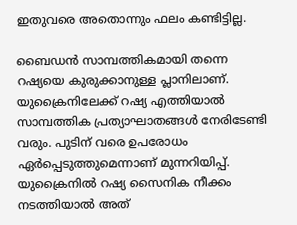ഇതുവരെ അതൊന്നും ഫലം കണ്ടിട്ടില്ല.

ബൈഡന്‍ സാമ്പത്തികമായി തന്നെ റഷ്യയെ കുരുക്കാനുള്ള പ്ലാനിലാണ്. യുക്രൈനിലേക്ക് റഷ്യ എത്തിയാല്‍ സാമ്പത്തിക പ്രത്യാഘാതങ്ങള്‍ നേരിടേണ്ടി വരും. പുടിന് വരെ ഉപരോധം ഏര്‍പ്പെടുത്തുമെന്നാണ് മുന്നറിയിപ്പ്. യുക്രൈനില്‍ റഷ്യ സൈനിക നീക്കം നടത്തിയാല്‍ അത്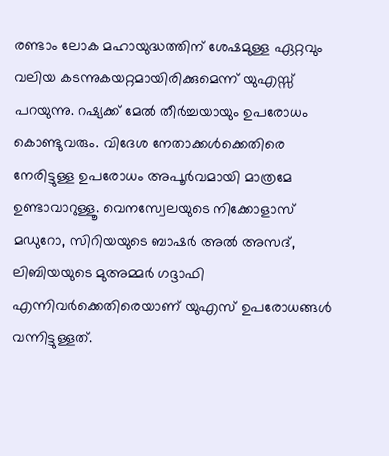രണ്ടാം ലോക മഹായുദ്ധത്തിന് ശേഷമുള്ള ഏറ്റവും വലിയ കടന്നുകയറ്റമായിരിക്കുമെന്ന് യുഎസ്സ് പറയുന്നു. റഷ്യക്ക് മേല്‍ തീര്‍ച്ചയായും ഉപരോധം കൊണ്ടുവരും. വിദേശ നേതാക്കള്‍ക്കെതിരെ നേരിട്ടുള്ള ഉപരോധം അപൂര്‍വമായി മാത്രമേ ഉണ്ടാവാറുള്ളൂ. വെനസ്വേലയുടെ നിക്കോളാസ് മഡുറോ, സിറിയയുടെ ബാഷര്‍ അല്‍ അസദ്, ലിബിയയുടെ മുഅമ്മര്‍ ഗദ്ദാഫി എന്നിവര്‍ക്കെതിരെയാണ് യുഎസ് ഉപരോധങ്ങള്‍ വന്നിട്ടുള്ളത്.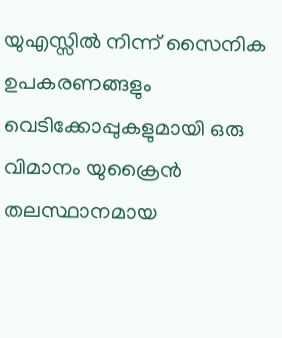യുഎസ്സില്‍ നിന്ന് സൈനിക ഉപകരണങ്ങളും വെടിക്കോപ്പുകളുമായി ഒരു വിമാനം യുക്രൈന്‍ തലസ്ഥാനമായ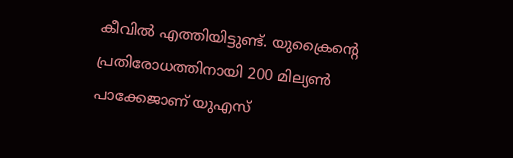കീവില്‍ എത്തിയിട്ടുണ്ട്. യുക്രൈന്റെ പ്രതിരോധത്തിനായി 200 മില്യണ്‍ പാക്കേജാണ് യുഎസ്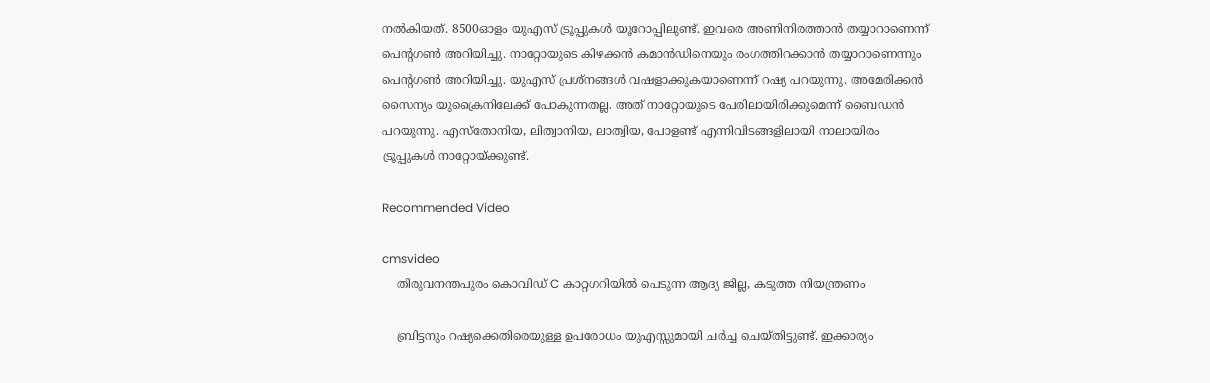നല്‍കിയത്. 8500ഓളം യുഎസ് ട്രൂപ്പുകള്‍ യൂറോപ്പിലുണ്ട്. ഇവരെ അണിനിരത്താന്‍ തയ്യാറാണെന്ന് പെന്റഗണ്‍ അറിയിച്ചു. നാറ്റോയുടെ കിഴക്കന്‍ കമാന്‍ഡിനെയും രംഗത്തിറക്കാന്‍ തയ്യാറാണെന്നും പെന്റഗണ്‍ അറിയിച്ചു. യുഎസ് പ്രശ്‌നങ്ങള്‍ വഷളാക്കുകയാണെന്ന് റഷ്യ പറയുന്നു. അമേരിക്കന്‍ സൈന്യം യുക്രൈനിലേക്ക് പോകുന്നതല്ല. അത് നാറ്റോയുടെ പേരിലായിരിക്കുമെന്ന് ബൈഡന്‍ പറയുന്നു. എസ്‌തോനിയ, ലിത്വാനിയ, ലാത്വിയ, പോളണ്ട് എന്നിവിടങ്ങളിലായി നാലായിരം ട്രൂപ്പുകള്‍ നാറ്റോയ്ക്കുണ്ട്.

Recommended Video

cmsvideo
    തിരുവനന്തപുരം കൊവിഡ് C കാറ്റഗറിയില്‍ പെടുന്ന ആദ്യ ജില്ല, കടുത്ത നിയന്ത്രണം

    ബ്രിട്ടനും റഷ്യക്കെതിരെയുള്ള ഉപരോധം യുഎസ്സുമായി ചര്‍ച്ച ചെയ്തിട്ടുണ്ട്. ഇക്കാര്യം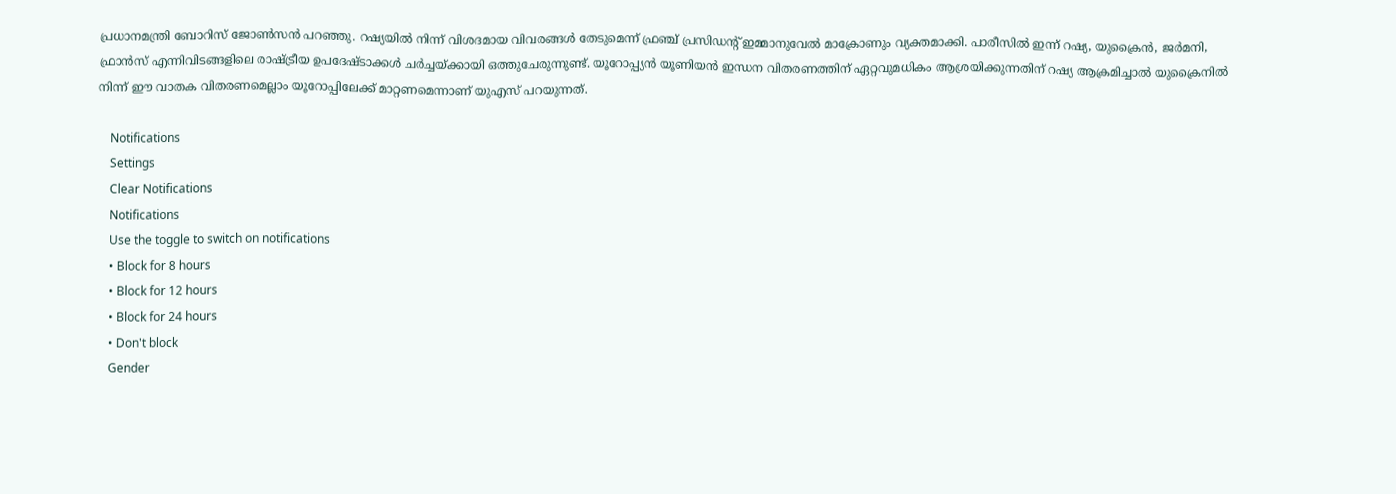പ്രധാനമന്ത്രി ബോറിസ് ജോണ്‍സന്‍ പറഞ്ഞു. റഷ്യയില്‍ നിന്ന് വിശദമായ വിവരങ്ങള്‍ തേടുമെന്ന് ഫ്രഞ്ച് പ്രസിഡന്റ് ഇമ്മാനുവേല്‍ മാക്രോണും വ്യക്തമാക്കി. പാരീസില്‍ ഇന്ന് റഷ്യ, യുക്രൈന്‍, ജര്‍മനി, ഫ്രാന്‍സ് എന്നിവിടങ്ങളിലെ രാഷ്ട്രീയ ഉപദേഷ്ടാക്കള്‍ ചര്‍ച്ചയ്ക്കായി ഒത്തുചേരുന്നുണ്ട്. യൂറോപ്പ്യന്‍ യൂണിയന്‍ ഇന്ധന വിതരണത്തിന് ഏറ്റവുമധികം ആശ്രയിക്കുന്നതിന് റഷ്യ ആക്രമിച്ചാല്‍ യുക്രൈനില്‍ നിന്ന് ഈ വാതക വിതരണമെല്ലാം യൂറോപ്പിലേക്ക് മാറ്റണമെന്നാണ് യുഎസ് പറയുന്നത്.

    Notifications
    Settings
    Clear Notifications
    Notifications
    Use the toggle to switch on notifications
    • Block for 8 hours
    • Block for 12 hours
    • Block for 24 hours
    • Don't block
    Gender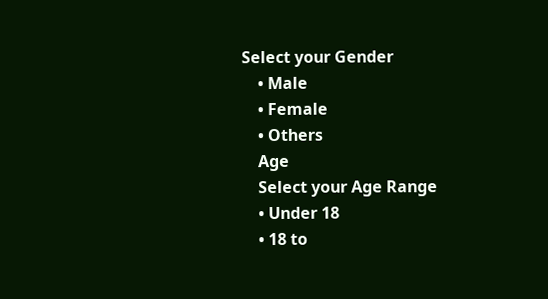Select your Gender
    • Male
    • Female
    • Others
    Age
    Select your Age Range
    • Under 18
    • 18 to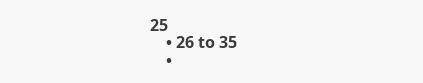25
    • 26 to 35
    •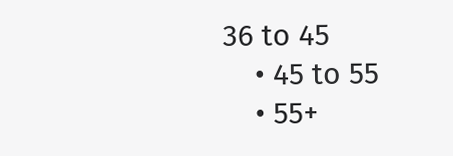36 to 45
    • 45 to 55
    • 55+